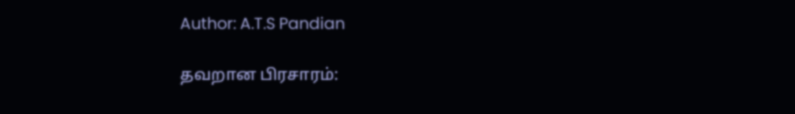Author: A.T.S Pandian

தவறான பிரசாரம்: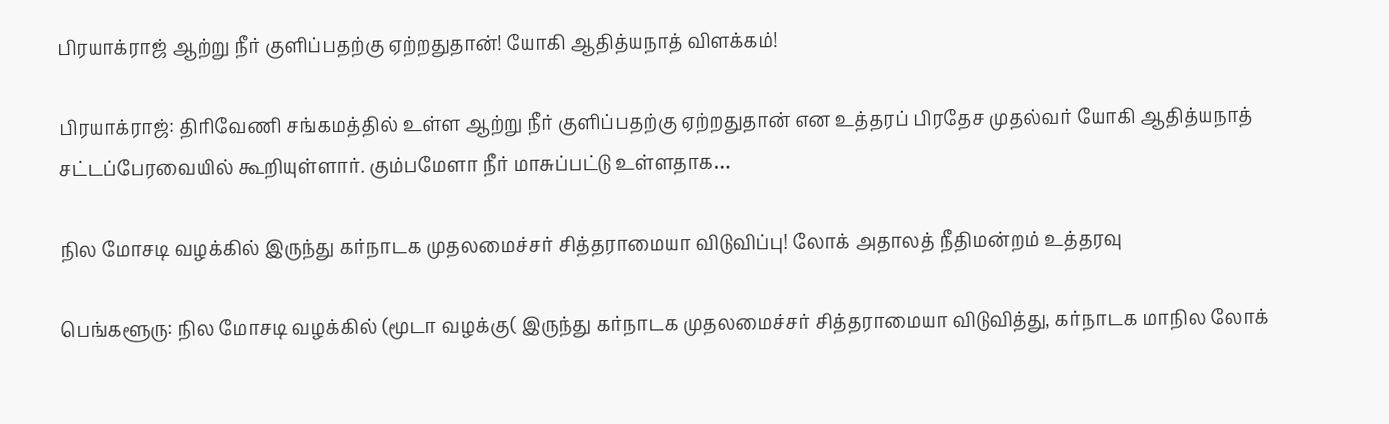பிரயாக்ராஜ் ஆற்று நீர் குளிப்பதற்கு ஏற்றதுதான்! யோகி ஆதித்யநாத் விளக்கம்!

பிரயாக்ராஜ்: திரிவேணி சங்கமத்தில் உள்ள ஆற்று நீர் குளிப்பதற்கு ஏற்றதுதான் என உத்தரப் பிரதேச முதல்வர் யோகி ஆதித்யநாத் சட்டப்பேரவையில் கூறியுள்ளார். கும்பமேளா நீர் மாசுப்பட்டு உள்ளதாக…

நில மோசடி வழக்கில் இருந்து கர்நாடக முதலமைச்சர் சித்தராமையா விடுவிப்பு! லோக் அதாலத் நீதிமன்றம் உத்தரவு

பெங்களூரு: நில மோசடி வழக்கில் (மூடா வழக்கு( இருந்து கர்நாடக முதலமைச்சர் சித்தராமையா விடுவித்து, கர்நாடக மாநில லோக்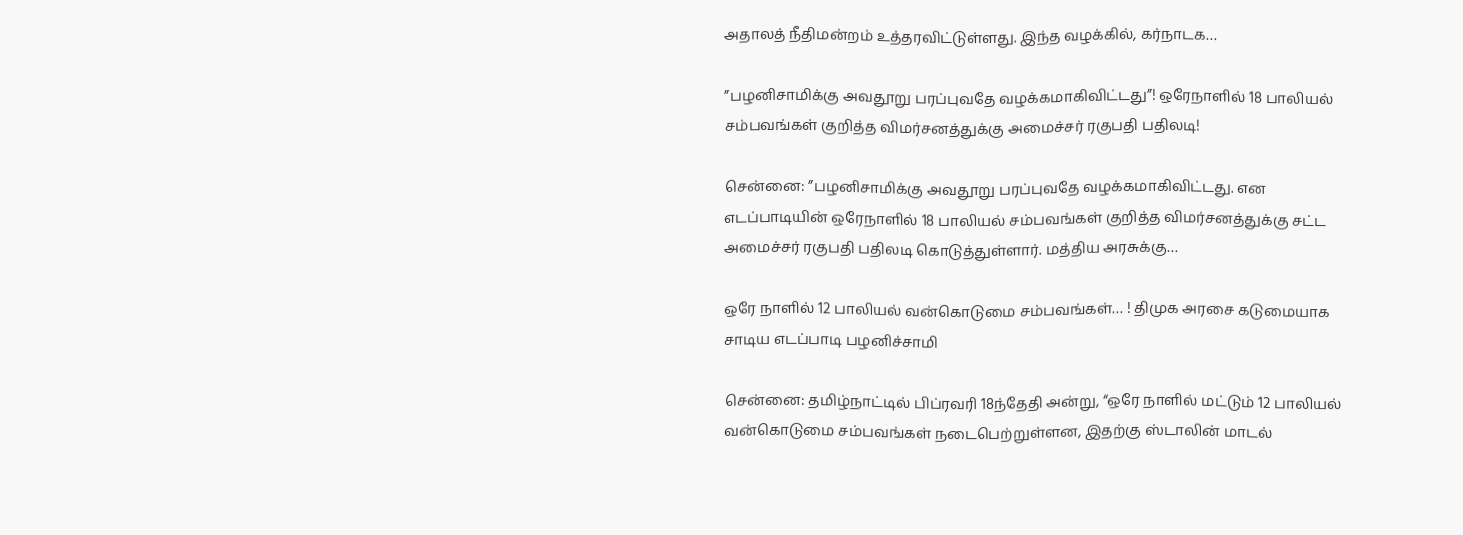அதாலத் நீதிமன்றம் உத்தரவிட்டுள்ளது. இந்த வழக்கில், கர்நாடக…

”பழனிசாமிக்கு அவதூறு பரப்புவதே வழக்கமாகிவிட்டது”! ஒரேநாளில் 18 பாலியல் சம்பவங்கள் குறித்த விமர்சனத்துக்கு அமைச்சர் ரகுபதி பதிலடி!

சென்னை: ”பழனிசாமிக்கு அவதூறு பரப்புவதே வழக்கமாகிவிட்டது. என எடப்பாடியின் ஒரேநாளில் 18 பாலியல் சம்பவங்கள் குறித்த விமர்சனத்துக்கு சட்ட அமைச்சர் ரகுபதி பதிலடி கொடுத்துள்ளார். மத்திய அரசுக்கு…

ஒரே நாளில் 12 பாலியல் வன்கொடுமை சம்பவங்கள்… ! திமுக அரசை கடுமையாக சாடிய எடப்பாடி பழனிச்சாமி

சென்னை: தமிழ்நாட்டில் பிப்ரவரி 18ந்தேதி அன்று, “ஒரே நாளில் மட்டும் 12 பாலியல் வன்கொடுமை சம்பவங்கள் நடைபெற்றுள்ளன, இதற்கு ஸ்டாலின் மாடல்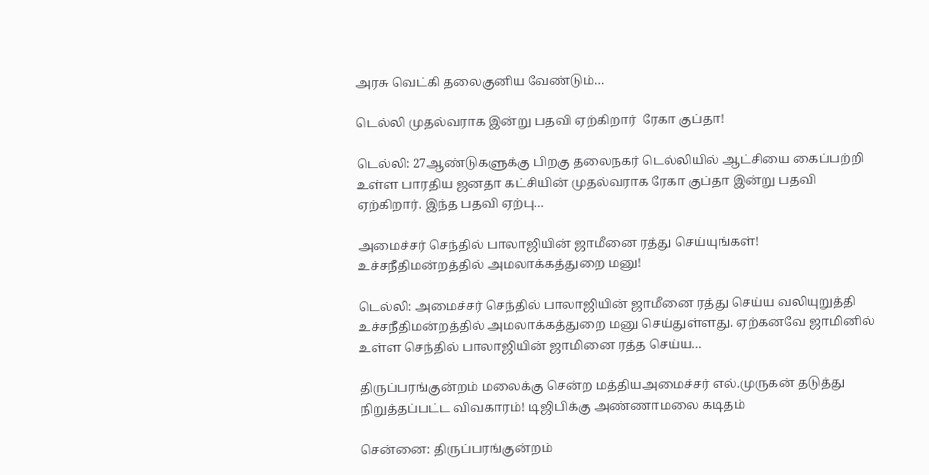அரசு வெட்கி தலைகுனிய வேண்டும்…

டெல்லி முதல்வராக இன்று பதவி ஏற்கிறார்  ரேகா குப்தா!

டெல்லி: 27ஆண்டுகளுக்கு பிறகு தலைநகர் டெல்லியில் ஆட்சியை கைப்பற்றி உள்ள பாரதிய ஜனதா கட்சியின் முதல்வராக ரேகா குப்தா இன்று பதவி ஏற்கிறார். இந்த பதவி ஏற்பு…

அமைச்சர் செந்தில் பாலாஜியின் ஜாமீனை ரத்து செய்யுங்கள்! உச்சநீதிமன்றத்தில் அமலாக்கத்துறை மனு!

டெல்லி: அமைச்சர் செந்தில் பாலாஜியின் ஜாமீனை ரத்து செய்ய வலியுறுத்தி உச்சநீதிமன்றத்தில் அமலாக்கத்துறை மனு செய்துள்ளது. ஏற்கனவே ஜாமினில் உள்ள செந்தில் பாலாஜியின் ஜாமினை ரத்த செய்ய…

திருப்பரங்குன்றம் மலைக்கு சென்ற மத்தியஅமைச்சர் எல்.முருகன் தடுத்து நிறுத்தப்பட்ட விவகாரம்! டிஜிபிக்கு அண்ணாமலை கடிதம்

சென்னை: திருப்பரங்குன்றம்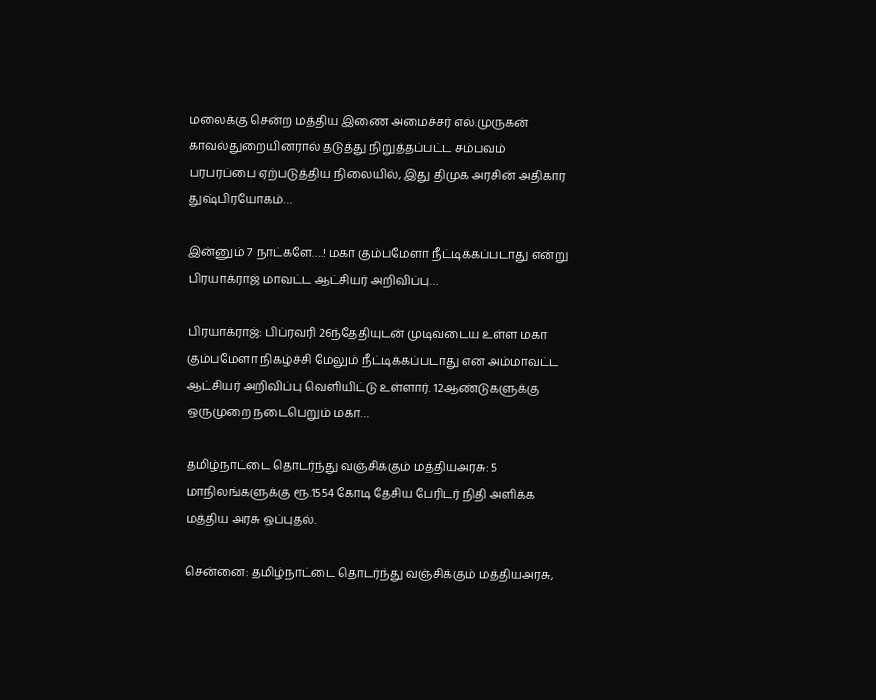மலைக்கு சென்ற மத்திய இணை அமைச்சர் எல்.முருகன் காவல்துறையினரால் தடுத்து நிறுத்தப்பட்ட சம்பவம் பரபரப்பை ஏற்படுத்திய நிலையில், இது திமுக அரசின் அதிகார துஷ்பிரயோகம்…

இன்னும் 7 நாட்களே….! மகா கும்பமேளா நீட்டிக்கப்படாது என்று பிரயாக்ராஜ் மாவட்ட ஆட்சியர் அறிவிப்பு…

பிரயாக்ராஜ்: பிப்ரவரி 26ந்தேதியுடன் முடிவடைய உள்ள மகா கும்பமேளா நிகழ்ச்சி மேலும் நீட்டிக்கப்படாது என அம்மாவட்ட ஆட்சியர் அறிவிப்பு வெளியிட்டு உள்ளார். 12ஆண்டுகளுக்கு ஒருமுறை நடைபெறும் மகா…

தமிழ்நாட்டை தொடர்ந்து வஞ்சிக்கும் மத்தியஅரசு: 5 மாநிலங்களுக்கு ரூ.1554 கோடி தேசிய பேரிடர் நிதி அளிக்க மத்திய அரசு ஒப்புதல்.

சென்னை: தமிழ்நாட்டை தொடர்ந்து வஞ்சிக்கும் மத்தியஅரசு,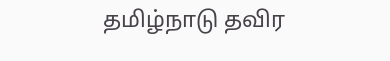தமிழ்நாடு தவிர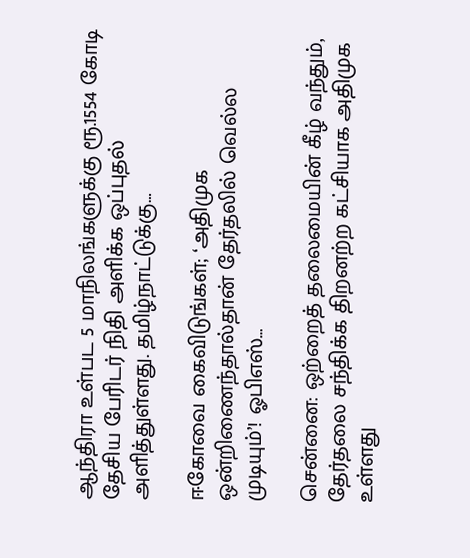ஆந்திரா உள்பட 5 மாநிலங்களுக்கு ரூ.1554 கோடி தேசிய பேரிடர் நிதி அளிக்க ஒப்புதல் அளித்துள்ளது. தமிழ்நாட்டுக்கு…

ஈகோவை கைவிடுங்கள்; ‘அதிமுக ஒன்றிணைந்தால்தான் தேர்தலில் வெல்ல முடியும்’! ஓபிஎஸ்…

சென்னை: ஒற்றைத் தலைமையின் கீழ் வந்தும், தேர்தலை சந்திக்க திறனற்ற கட்சியாக அதிமுக உள்ளது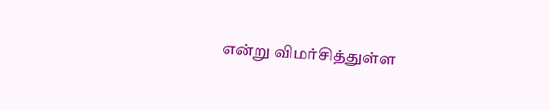என்று விமர்சித்துள்ள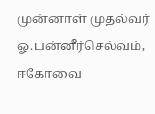முன்னாள் முதல்வர் ஓ.பன்னீர்செல்வம், ஈகோவை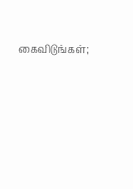கைவிடுங்கள்;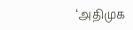‘அதிமுக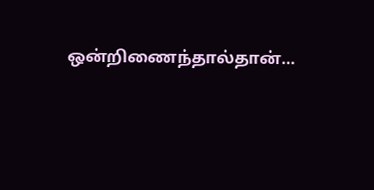ஒன்றிணைந்தால்தான்…